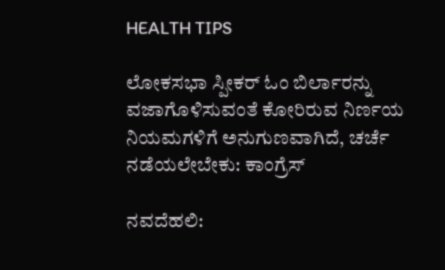HEALTH TIPS

ಲೋಕಸಭಾ ಸ್ಪೀಕರ್ ಓಂ ಬಿರ್ಲಾರನ್ನು ವಜಾಗೊಳಿಸುವಂತೆ ಕೋರಿರುವ ನಿರ್ಣಯ ನಿಯಮಗಳಿಗೆ ಅನುಗುಣವಾಗಿದೆ, ಚರ್ಚೆ ನಡೆಯಲೇಬೇಕು: ಕಾಂಗ್ರೆಸ್

ನವದೆಹಲಿ: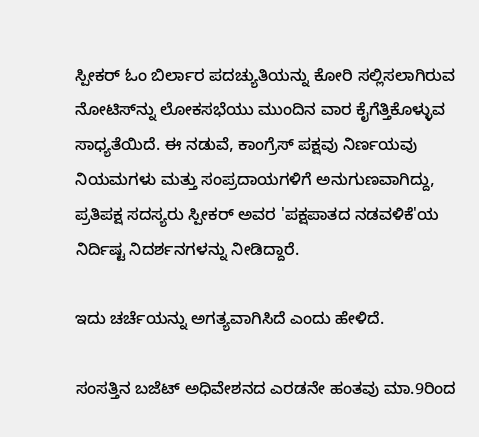ಸ್ಪೀಕರ್ ಓಂ ಬಿರ್ಲಾರ ಪದಚ್ಯುತಿಯನ್ನು ಕೋರಿ ಸಲ್ಲಿಸಲಾಗಿರುವ ನೋಟಿಸ್‌ನ್ನು ಲೋಕಸಭೆಯು ಮುಂದಿನ ವಾರ ಕೈಗೆತ್ತಿಕೊಳ್ಳುವ ಸಾಧ್ಯತೆಯಿದೆ. ಈ ನಡುವೆ, ಕಾಂಗ್ರೆಸ್ ಪಕ್ಷವು ನಿರ್ಣಯವು ನಿಯಮಗಳು ಮತ್ತು ಸಂಪ್ರದಾಯಗಳಿಗೆ ಅನುಗುಣವಾಗಿದ್ದು, ಪ್ರತಿಪಕ್ಷ ಸದಸ್ಯರು ಸ್ಪೀಕರ್ ಅವರ 'ಪಕ್ಷಪಾತದ ನಡವಳಿಕೆ'ಯ ನಿರ್ದಿಷ್ಟ ನಿದರ್ಶನಗಳನ್ನು ನೀಡಿದ್ದಾರೆ.

ಇದು ಚರ್ಚೆಯನ್ನು ಅಗತ್ಯವಾಗಿಸಿದೆ ಎಂದು ಹೇಳಿದೆ.

ಸಂಸತ್ತಿನ ಬಜೆಟ್ ಅಧಿವೇಶನದ ಎರಡನೇ ಹಂತವು ಮಾ.9ರಿಂದ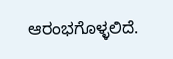ಆರಂಭಗೊಳ್ಳಲಿದೆ.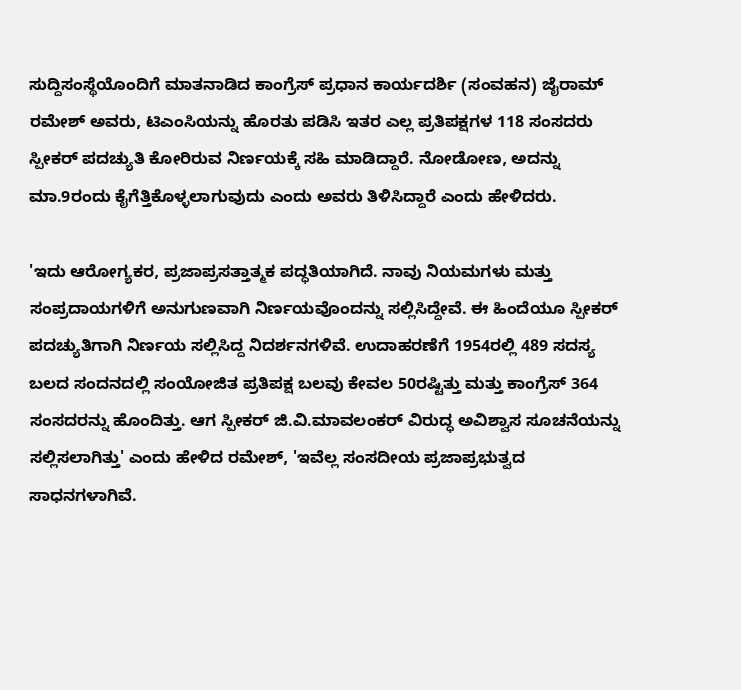ಸುದ್ದಿಸಂಸ್ಥೆಯೊಂದಿಗೆ ಮಾತನಾಡಿದ ಕಾಂಗ್ರೆಸ್ ಪ್ರಧಾನ ಕಾರ್ಯದರ್ಶಿ (ಸಂವಹನ) ಜೈರಾಮ್‌ ರಮೇಶ್‌ ಅವರು, ಟಿಎಂಸಿಯನ್ನು ಹೊರತು ಪಡಿಸಿ ಇತರ ಎಲ್ಲ ಪ್ರತಿಪಕ್ಷಗಳ 118 ಸಂಸದರು ಸ್ಪೀಕರ್ ಪದಚ್ಯುತಿ ಕೋರಿರುವ ನಿರ್ಣಯಕ್ಕೆ ಸಹಿ ಮಾಡಿದ್ದಾರೆ. ನೋಡೋಣ, ಅದನ್ನು ಮಾ.9ರಂದು ಕೈಗೆತ್ತಿಕೊಳ್ಳಲಾಗುವುದು ಎಂದು ಅವರು ತಿಳಿಸಿದ್ದಾರೆ ಎಂದು ಹೇಳಿದರು.

'ಇದು ಆರೋಗ್ಯಕರ, ಪ್ರಜಾಪ್ರಸತ್ತಾತ್ಮಕ ಪದ್ಧತಿಯಾಗಿದೆ. ನಾವು ನಿಯಮಗಳು ಮತ್ತು ಸಂಪ್ರದಾಯಗಳಿಗೆ ಅನುಗುಣವಾಗಿ ನಿರ್ಣಯವೊಂದನ್ನು ಸಲ್ಲಿಸಿದ್ದೇವೆ. ಈ ಹಿಂದೆಯೂ ಸ್ಪೀಕರ್ ಪದಚ್ಯುತಿಗಾಗಿ ನಿರ್ಣಯ ಸಲ್ಲಿಸಿದ್ದ ನಿದರ್ಶನಗಳಿವೆ. ಉದಾಹರಣೆಗೆ 1954ರಲ್ಲಿ 489 ಸದಸ್ಯ ಬಲದ ಸಂದನದಲ್ಲಿ ಸಂಯೋಜಿತ ಪ್ರತಿಪಕ್ಷ ಬಲವು ಕೇವಲ 50ರಷ್ಟಿತ್ತು ಮತ್ತು ಕಾಂಗ್ರೆಸ್ 364 ಸಂಸದರನ್ನು ಹೊಂದಿತ್ತು. ಆಗ ಸ್ಪೀಕರ್ ಜಿ.ವಿ.ಮಾವಲಂಕರ್ ವಿರುದ್ಧ ಅವಿಶ್ವಾಸ ಸೂಚನೆಯನ್ನು ಸಲ್ಲಿಸಲಾಗಿತ್ತು' ಎಂದು ಹೇಳಿದ ರಮೇಶ್‌, 'ಇವೆಲ್ಲ ಸಂಸದೀಯ ಪ್ರಜಾಪ್ರಭುತ್ವದ ಸಾಧನಗಳಾಗಿವೆ.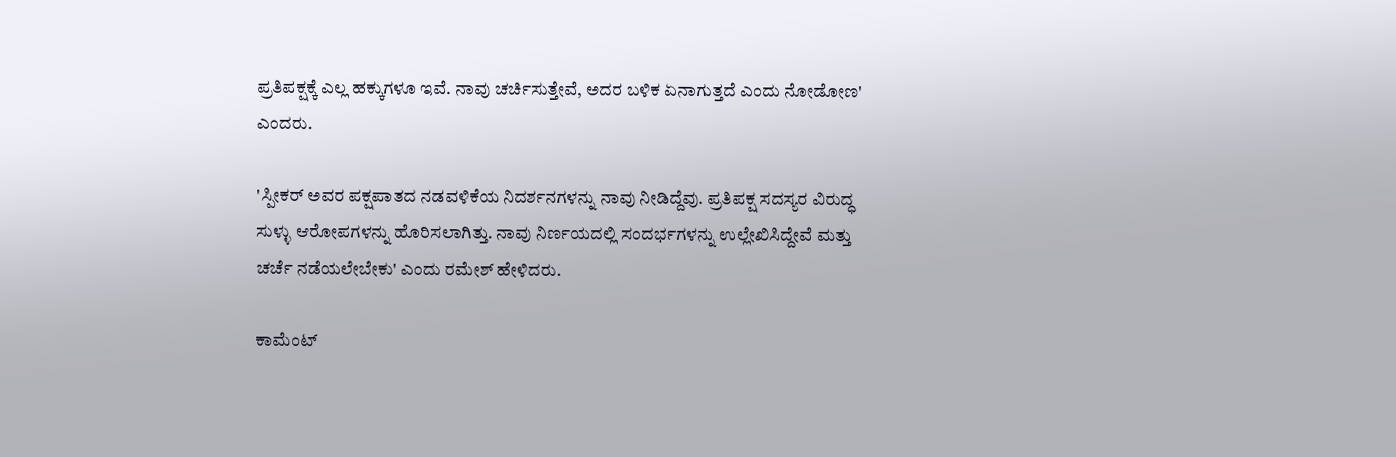ಪ್ರತಿಪಕ್ಷಕ್ಕೆ ಎಲ್ಲ ಹಕ್ಕುಗಳೂ ಇವೆ. ನಾವು ಚರ್ಚಿಸುತ್ತೇವೆ, ಅದರ ಬಳಿಕ ಏನಾಗುತ್ತದೆ ಎಂದು ನೋಡೋಣ' ಎಂದರು.

'ಸ್ಪೀಕರ್ ಅವರ ಪಕ್ಷಪಾತದ ನಡವಳಿಕೆಯ ನಿದರ್ಶನಗಳನ್ನು ನಾವು ನೀಡಿದ್ದೆವು. ಪ್ರತಿಪಕ್ಷ ಸದಸ್ಯರ ವಿರುದ್ಧ ಸುಳ್ಳು ಆರೋಪಗಳನ್ನು ಹೊರಿಸಲಾಗಿತ್ತು. ನಾವು ನಿರ್ಣಯದಲ್ಲಿ ಸಂದರ್ಭಗಳನ್ನು ಉಲ್ಲೇಖಿಸಿದ್ದೇವೆ ಮತ್ತು ಚರ್ಚೆ ನಡೆಯಲೇಬೇಕು' ಎಂದು ರಮೇಶ್‌ ಹೇಳಿದರು.

ಕಾಮೆಂಟ್‌‌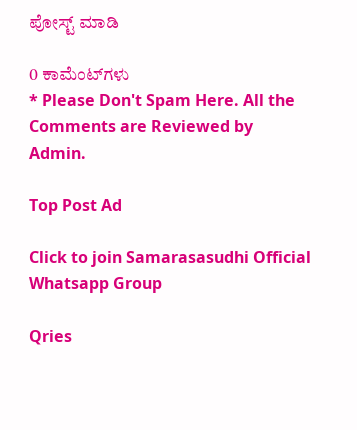ಪೋಸ್ಟ್‌ ಮಾಡಿ

0 ಕಾಮೆಂಟ್‌ಗಳು
* Please Don't Spam Here. All the Comments are Reviewed by Admin.

Top Post Ad

Click to join Samarasasudhi Official Whatsapp Group

Qries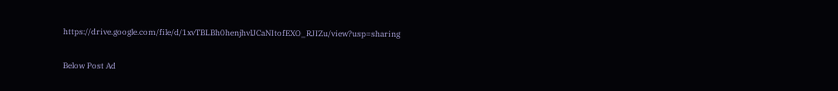https://drive.google.com/file/d/1xvTBLBh0henjhvlJCaNItofEXO_RJIZu/view?usp=sharing

Below Post Ad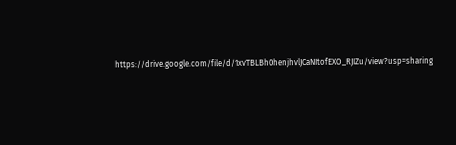https://drive.google.com/file/d/1xvTBLBh0henjhvlJCaNItofEXO_RJIZu/view?usp=sharing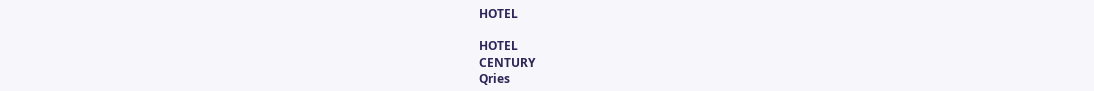HOTEL

HOTEL
CENTURY
Qries